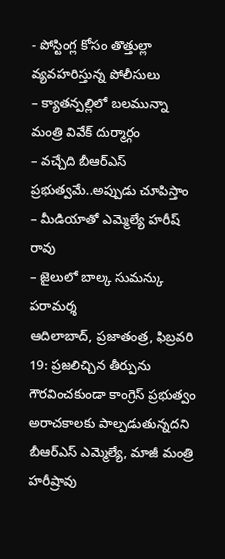- పోస్టింగ్ల కోసం తొత్తుల్లా వ్యవహరిస్తున్న పోలీసులు
– క్యాతన్పల్లిలో బలమున్నా మంత్రి వివేక్ దుర్మార్గం
– వచ్చేది బీఆర్ఎస్ ప్రభుత్వమే..అప్పుడు చూపిస్తాం
– మీడియాతో ఎమ్మెల్యే హరీష్ రావు
– జైలులో బాల్క సుమన్కు పరామర్శ
ఆదిలాబాద్, ప్రజాతంత్ర, ఫిబ్రవరి 19: ప్రజలిచ్చిన తీర్పును గౌరవించకుండా కాంగ్రెస్ ప్రభుత్వం అరాచకాలకు పాల్పడుతున్నదని బీఆర్ఎస్ ఎమ్మెల్యే, మాజీ మంత్రి హరీష్రావు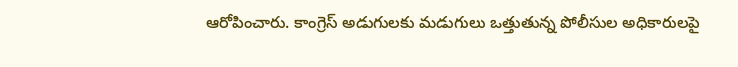ఆరోపించారు. కాంగ్రెస్ అడుగులకు మడుగులు ఒత్తుతున్న పోలీసుల అధికారులపై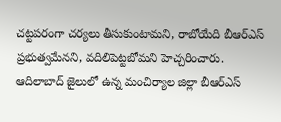చట్టపరంగా చర్యలు తీసుకుంటామని, రాబోయేది బీఆర్ఎస్ ప్రభుత్వమేనని, వదిలిపెట్టబోమని హెచ్చరించారు. ఆదిలాబాద్ జైలులో ఉన్న మంచిర్యాల జిల్లా బీఆర్ఎస్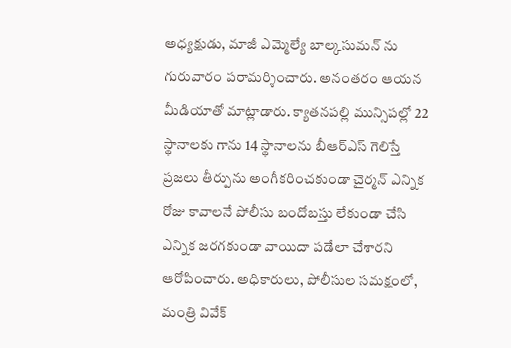అధ్యక్షుడు, మాజీ ఎమ్మెల్యే బాల్కసుమన్ ను గురువారం పరామర్శించారు. అనంతరం ఆయన మీడియాతో మాట్లాడారు. క్యాతనపల్లి మున్సిపల్లో 22 స్థానాలకు గాను 14 స్థానాలను బీఆర్ఎస్ గెలిస్తే ప్రజలు తీర్పును అంగీకరించకుండా చైర్మన్ ఎన్నిక రోజు కావాలనే పోలీసు బందోబస్తు లేకుండా చేసి ఎన్నిక జరగకుండా వాయిదా పడేలా చేశారని ఆరోపించారు. అధికారులు, పోలీసుల సమక్షంలో, మంత్రి వివేక్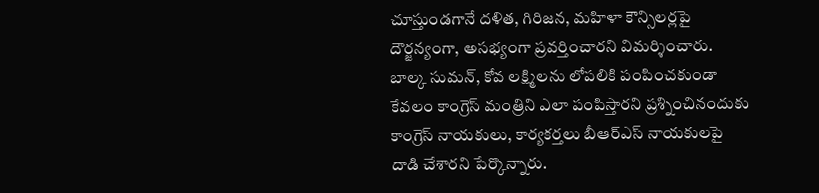చూస్తుండగానే దళిత, గిరిజన, మహిళా కౌన్సిలర్లపై దౌర్జన్యంగా, అసభ్యంగా ప్రవర్తించారని విమర్శించారు. బాల్క సుమన్, కోవ లక్ష్మిలను లోపలికి పంపించకుండా కేవలం కాంగ్రెస్ మంత్రిని ఎలా పంపిస్తారని ప్రశ్నించినందుకు కాంగ్రెస్ నాయకులు, కార్యకర్తలు బీఆర్ఎస్ నాయకులపై దాడి చేశారని పేర్కొన్నారు.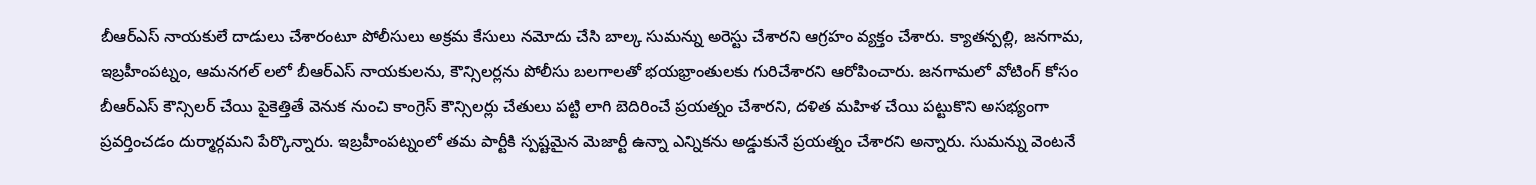బీఆర్ఎస్ నాయకులే దాడులు చేశారంటూ పోలీసులు అక్రమ కేసులు నమోదు చేసి బాల్క సుమన్ను అరెస్టు చేశారని ఆగ్రహం వ్యక్తం చేశారు. క్యాతన్పల్లి, జనగామ, ఇబ్రహీంపట్నం, ఆమనగల్ లలో బీఆర్ఎస్ నాయకులను, కౌన్సిలర్లను పోలీసు బలగాలతో భయభ్రాంతులకు గురిచేశారని ఆరోపించారు. జనగామలో వోటింగ్ కోసం బీఆర్ఎస్ కౌన్సిలర్ చేయి పైకెత్తితే వెనుక నుంచి కాంగ్రెస్ కౌన్సిలర్లు చేతులు పట్టి లాగి బెదిరించే ప్రయత్నం చేశారని, దళిత మహిళ చేయి పట్టుకొని అసభ్యంగా ప్రవర్తించడం దుర్మార్గమని పేర్కొన్నారు. ఇబ్రహీంపట్నంలో తమ పార్టీకి స్పష్టమైన మెజార్టీ ఉన్నా ఎన్నికను అడ్డుకునే ప్రయత్నం చేశారని అన్నారు. సుమన్ను వెంటనే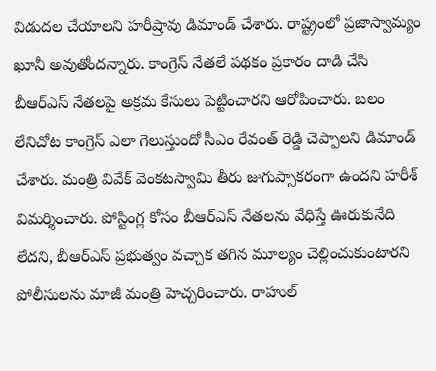విడుదల చేయాలని హరీష్రావు డిమాండ్ చేశారు. రాష్ట్రంలో ప్రజాస్వామ్యం ఖూనీ అవుతోందన్నారు. కాంగ్రెస్ నేతలే పథకం ప్రకారం దాడి చేసి బీఆర్ఎస్ నేతలపై అక్రమ కేసులు పెట్టించారని ఆరోపించారు. బలం లేనిచోట కాంగ్రెస్ ఎలా గెలుస్తుందో సీఎం రేవంత్ రెడ్డి చెప్పాలని డిమాండ్ చేశారు. మంత్రి వివేక్ వెంకటస్వామి తీరు జుగుప్సాకరంగా ఉందని హరీశ్ విమర్శించారు. పోస్టింగ్ల కోసం బీఆర్ఎస్ నేతలను వేధిస్తే ఊరుకునేది లేదని, బీఆర్ఎస్ ప్రభుత్వం వచ్చాక తగిన మూల్యం చెల్లించుకుంటారని పోలీసులను మాజీ మంత్రి హెచ్చరించారు. రాహుల్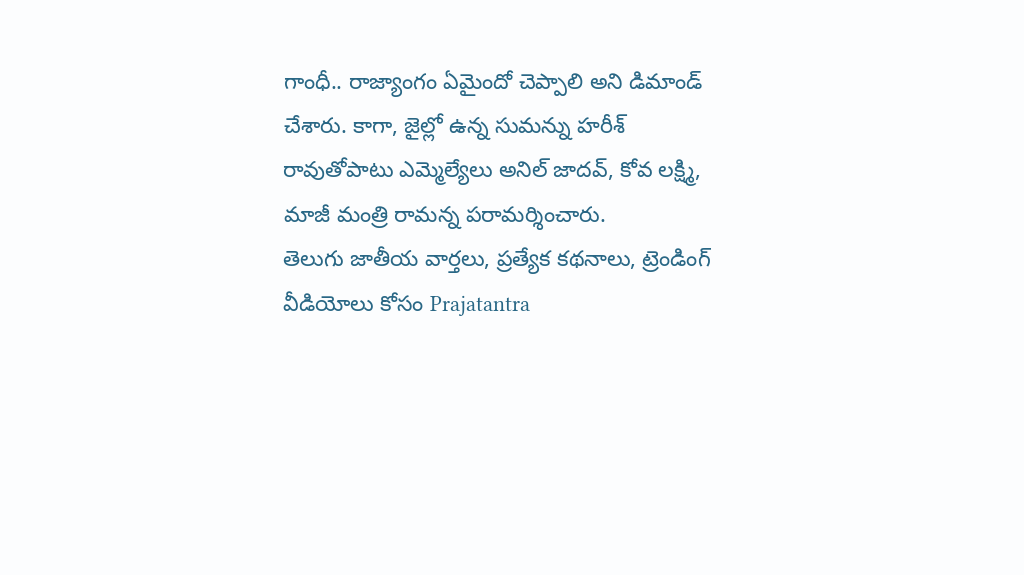గాంధీ.. రాజ్యాంగం ఏమైందో చెప్పాలి అని డిమాండ్ చేశారు. కాగా, జైల్లో ఉన్న సుమన్ను హరీశ్ రావుతోపాటు ఎమ్మెల్యేలు అనిల్ జాదవ్, కోవ లక్ష్మి, మాజీ మంత్రి రామన్న పరామర్శించారు.
తెలుగు జాతీయ వార్తలు, ప్రత్యేక కథనాలు, ట్రెండింగ్ వీడియోలు కోసం Prajatantra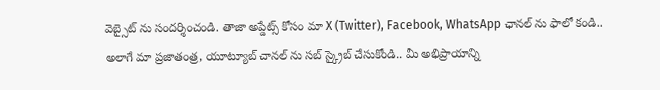వెబ్సైట్ ను సందర్శించండి. తాజా అప్డేట్స్ కోసం మా X (Twitter), Facebook, WhatsApp ఛానల్ ను ఫాలో కండి.. అలాగే మా ప్రజాతంత్ర, యూట్యూబ్ చానల్ ను సబ్ స్క్రైబ్ చేసుకోండి.. మీ అభిప్రాయాన్ని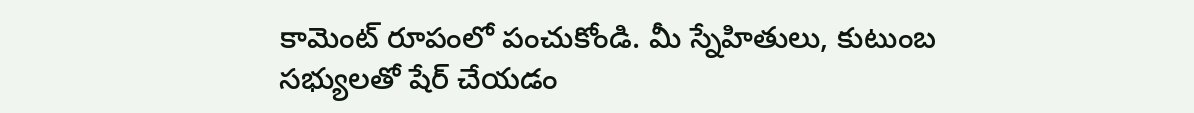కామెంట్ రూపంలో పంచుకోండి. మీ స్నేహితులు, కుటుంబ సభ్యులతో షేర్ చేయడం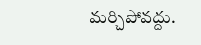మర్చిపోవద్దు.